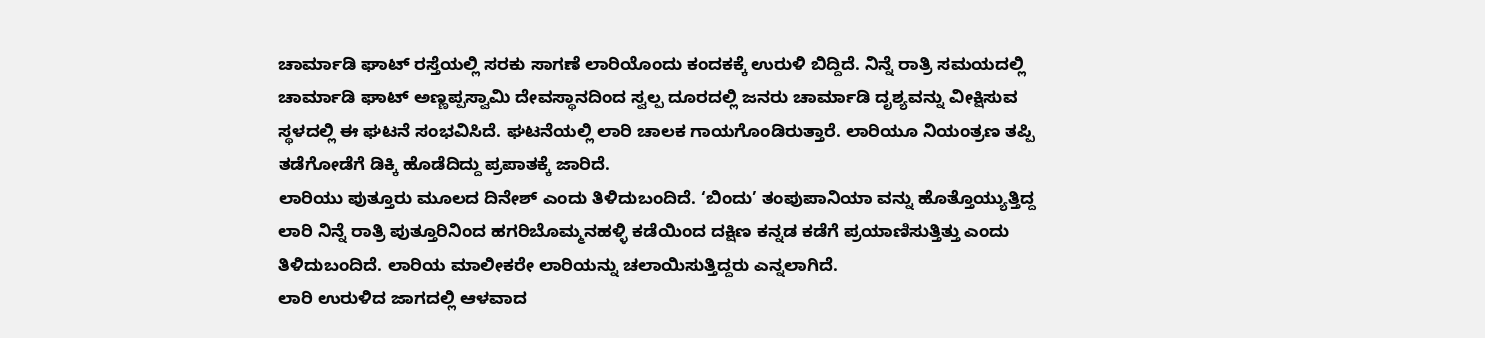ಚಾರ್ಮಾಡಿ ಘಾಟ್ ರಸ್ತೆಯಲ್ಲಿ ಸರಕು ಸಾಗಣೆ ಲಾರಿಯೊಂದು ಕಂದಕಕ್ಕೆ ಉರುಳಿ ಬಿದ್ದಿದೆ. ನಿನ್ನೆ ರಾತ್ರಿ ಸಮಯದಲ್ಲಿ ಚಾರ್ಮಾಡಿ ಘಾಟ್ ಅಣ್ಣಪ್ಪಸ್ವಾಮಿ ದೇವಸ್ಥಾನದಿಂದ ಸ್ವಲ್ಪ ದೂರದಲ್ಲಿ ಜನರು ಚಾರ್ಮಾಡಿ ದೃಶ್ಯವನ್ನು ವೀಕ್ಷಿಸುವ ಸ್ಥಳದಲ್ಲಿ ಈ ಘಟನೆ ಸಂಭವಿಸಿದೆ. ಘಟನೆಯಲ್ಲಿ ಲಾರಿ ಚಾಲಕ ಗಾಯಗೊಂಡಿರುತ್ತಾರೆ. ಲಾರಿಯೂ ನಿಯಂತ್ರಣ ತಪ್ಪಿ ತಡೆಗೋಡೆಗೆ ಡಿಕ್ಕಿ ಹೊಡೆದಿದ್ದು ಪ್ರಪಾತಕ್ಕೆ ಜಾರಿದೆ.
ಲಾರಿಯು ಪುತ್ತೂರು ಮೂಲದ ದಿನೇಶ್ ಎಂದು ತಿಳಿದುಬಂದಿದೆ. ‘ಬಿಂದು’ ತಂಪುಪಾನಿಯಾ ವನ್ನು ಹೊತ್ತೊಯ್ಯುತ್ತಿದ್ದ ಲಾರಿ ನಿನ್ನೆ ರಾತ್ರಿ ಪುತ್ತೂರಿನಿಂದ ಹಗರಿಬೊಮ್ಮನಹಳ್ಳಿ ಕಡೆಯಿಂದ ದಕ್ಷಿಣ ಕನ್ನಡ ಕಡೆಗೆ ಪ್ರಯಾಣಿಸುತ್ತಿತ್ತು ಎಂದು ತಿಳಿದುಬಂದಿದೆ. ಲಾರಿಯ ಮಾಲೀಕರೇ ಲಾರಿಯನ್ನು ಚಲಾಯಿಸುತ್ತಿದ್ದರು ಎನ್ನಲಾಗಿದೆ.
ಲಾರಿ ಉರುಳಿದ ಜಾಗದಲ್ಲಿ ಆಳವಾದ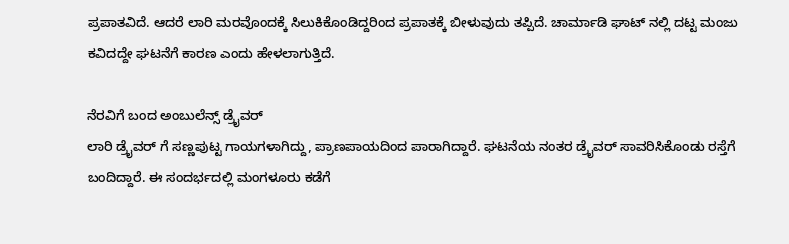ಪ್ರಪಾತವಿದೆ. ಆದರೆ ಲಾರಿ ಮರವೊಂದಕ್ಕೆ ಸಿಲುಕಿಕೊಂಡಿದ್ದರಿಂದ ಪ್ರಪಾತಕ್ಕೆ ಬೀಳುವುದು ತಪ್ಪಿದೆ. ಚಾರ್ಮಾಡಿ ಘಾಟ್ ನಲ್ಲಿ ದಟ್ಟ ಮಂಜು ಕವಿದದ್ದೇ ಘಟನೆಗೆ ಕಾರಣ ಎಂದು ಹೇಳಲಾಗುತ್ತಿದೆ.

ನೆರವಿಗೆ ಬಂದ ಅಂಬುಲೆನ್ಸ್ ಡ್ರೈವರ್
ಲಾರಿ ಡ್ರೈವರ್ ಗೆ ಸಣ್ಣಪುಟ್ಟ ಗಾಯಗಳಾಗಿದ್ದು, ಪ್ರಾಣಪಾಯದಿಂದ ಪಾರಾಗಿದ್ದಾರೆ. ಘಟನೆಯ ನಂತರ ಡ್ರೈವರ್ ಸಾವರಿಸಿಕೊಂಡು ರಸ್ತೆಗೆ ಬಂದಿದ್ದಾರೆ. ಈ ಸಂದರ್ಭದಲ್ಲಿ ಮಂಗಳೂರು ಕಡೆಗೆ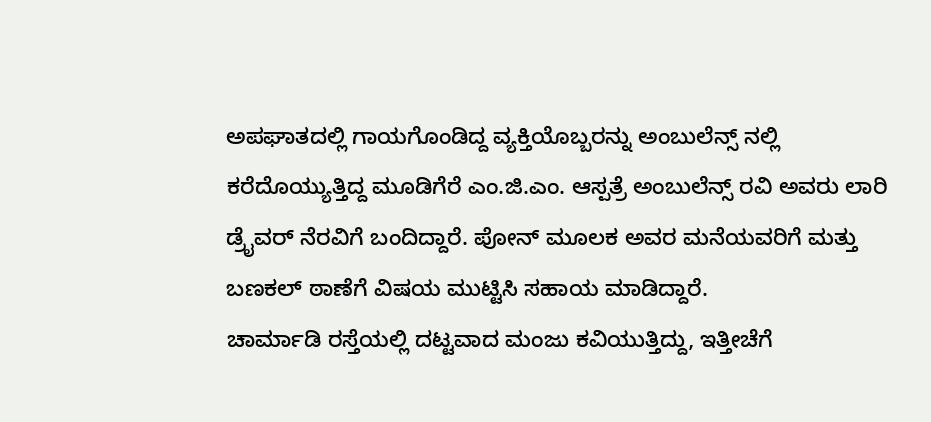ಅಪಘಾತದಲ್ಲಿ ಗಾಯಗೊಂಡಿದ್ದ ವ್ಯಕ್ತಿಯೊಬ್ಬರನ್ನು ಅಂಬುಲೆನ್ಸ್ ನಲ್ಲಿ ಕರೆದೊಯ್ಯುತ್ತಿದ್ದ ಮೂಡಿಗೆರೆ ಎಂ.ಜಿ.ಎಂ. ಆಸ್ಪತ್ರೆ ಅಂಬುಲೆನ್ಸ್ ರವಿ ಅವರು ಲಾರಿ ಡ್ರೈವರ್ ನೆರವಿಗೆ ಬಂದಿದ್ದಾರೆ. ಪೋನ್ ಮೂಲಕ ಅವರ ಮನೆಯವರಿಗೆ ಮತ್ತು ಬಣಕಲ್ ಠಾಣೆಗೆ ವಿಷಯ ಮುಟ್ಟಿಸಿ ಸಹಾಯ ಮಾಡಿದ್ದಾರೆ.
ಚಾರ್ಮಾಡಿ ರಸ್ತೆಯಲ್ಲಿ ದಟ್ಟವಾದ ಮಂಜು ಕವಿಯುತ್ತಿದ್ದು, ಇತ್ತೀಚೆಗೆ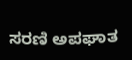ಸರಣಿ ಅಪಘಾತ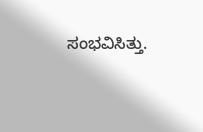ಸಂಭವಿಸಿತ್ತು.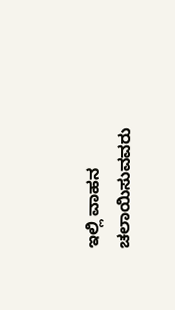ಇಲ್ಲಿ ವಾಹನ ಚಲಾಯಿಸುವವರು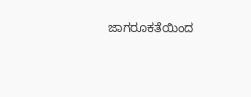ಜಾಗರೂಕತೆಯಿಂದ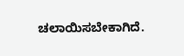ಚಲಾಯಿಸಬೇಕಾಗಿದೆ.